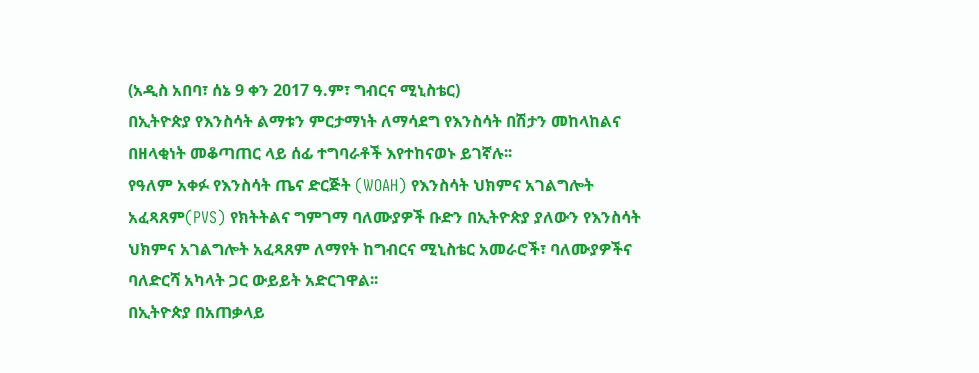(አዲስ አበባ፣ ሰኔ 9 ቀን 2017 ዓ.ም፣ ግብርና ሚኒስቴር)
በኢትዮጵያ የእንስሳት ልማቱን ምርታማነት ለማሳደግ የእንስሳት በሽታን መከላከልና በዘላቂነት መቆጣጠር ላይ ሰፊ ተግባራቶች እየተከናወኑ ይገኛሉ፡፡
የዓለም አቀፉ የእንስሳት ጤና ድርጅት (WOAH) የእንስሳት ህክምና አገልግሎት አፈጻጸም(PVS) የክትትልና ግምገማ ባለሙያዎች ቡድን በኢትዮጵያ ያለውን የእንስሳት ህክምና አገልግሎት አፈጻጸም ለማየት ከግብርና ሚኒስቴር አመራሮች፣ ባለሙያዎችና ባለድርሻ አካላት ጋር ውይይት አድርገዋል፡፡
በኢትዮጵያ በአጠቃላይ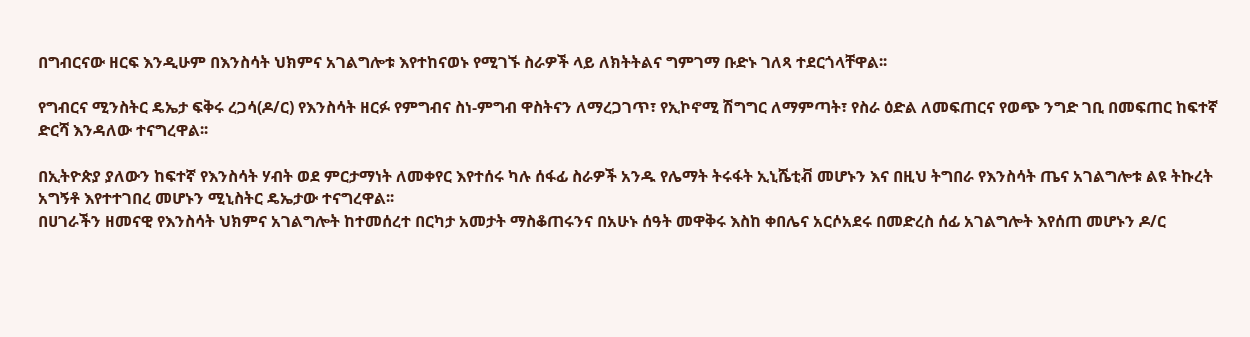በግብርናው ዘርፍ እንዲሁም በእንስሳት ህክምና አገልግሎቱ እየተከናወኑ የሚገኙ ስራዎች ላይ ለክትትልና ግምገማ ቡድኑ ገለጻ ተደርጎላቸዋል፡፡

የግብርና ሚንስትር ዴኤታ ፍቅሩ ረጋሳ(ዶ/ር) የእንስሳት ዘርፉ የምግብና ስነ-ምግብ ዋስትናን ለማረጋገጥ፣ የኢኮኖሚ ሽግግር ለማምጣት፣ የስራ ዕድል ለመፍጠርና የወጭ ንግድ ገቢ በመፍጠር ከፍተኛ ድርሻ እንዳለው ተናግረዋል፡፡

በኢትዮጵያ ያለውን ከፍተኛ የእንስሳት ሃብት ወደ ምርታማነት ለመቀየር እየተሰሩ ካሉ ሰፋፊ ስራዎች አንዱ የሌማት ትሩፋት ኢኒሼቲቭ መሆኑን እና በዚህ ትግበራ የእንስሳት ጤና አገልግሎቱ ልዩ ትኩረት አግኝቶ እየተተገበረ መሆኑን ሚኒስትር ዴኤታው ተናግረዋል፡፡
በሀገራችን ዘመናዊ የእንስሳት ህክምና አገልግሎት ከተመሰረተ በርካታ አመታት ማስቆጠሩንና በአሁኑ ሰዓት መዋቅሩ እስከ ቀበሌና አርሶአደሩ በመድረስ ሰፊ አገልግሎት እየሰጠ መሆኑን ዶ/ር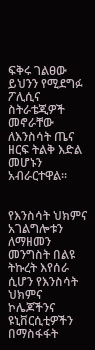ፍቅሩ ገልፀው ይህንን የሚደግፉ ፖሊሲና ስትራቴጂዎች መኖራቸው ለእንስሳት ጤና ዘርፍ ትልቅ እድል መሆኑን አብራርተዋል፡፡


የእንስሳት ህክምና አገልግሎቱን ለማዘመን መንግስት በልዩ ትኩረት እየሰራ ሲሆን የእንስሳት ህክምና ኮሌጆችንና ዩኒቨርሲቲዎችን በማስፋፋት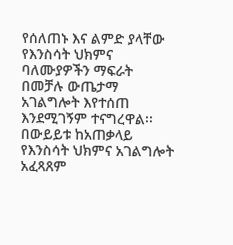የሰለጠኑ እና ልምድ ያላቸው የእንስሳት ህክምና ባለሙያዎችን ማፍራት በመቻሉ ውጤታማ አገልግሎት እየተሰጠ እንደሚገኝም ተናግረዋል፡፡
በውይይቱ ከአጠቃላይ የእንስሳት ህክምና አገልግሎት አፈጻጸም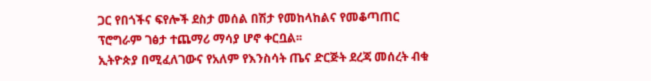ጋር የበጎችና ፍየሎች ደስታ መሰል በሽታ የመከላከልና የመቆጣጠር ፕሮግራም ገፅታ ተጨማሪ ማሳያ ሆኖ ቀርቧል፡፡
ኢትዮጵያ በሚፈለገውና የአለም የእንስሳት ጤና ድርጅት ደረጃ መሰረት ብቁ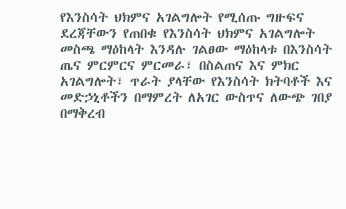የእንስሳት ህክምና አገልግሎት የሚሰጡ ግዙፍና ደረጃቸውን የጠበቁ የእንስሳት ህክምና አገልግሎት መስጫ ማዕከላት እንዳሉ ገልፀው ማዕከላቱ በእንስሳት ጤና ምርምርና ምርመራ፣ በስልጠና እና ምክር አገልግሎት፣ ጥራት ያላቸው የእንስሳት ክትባቶች እና መድኃኒቶችን በማምረት ለአገር ውስጥና ለውጭ ገበያ በማቅረብ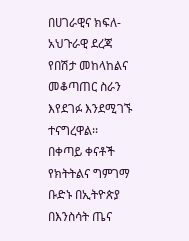በሀገራዊና ክፍለ-አህጉራዊ ደረጃ የበሽታ መከላከልና መቆጣጠር ስራን እየደገፉ እንደሚገኙ ተናግረዋል፡፡
በቀጣይ ቀናቶች የክትትልና ግምገማ ቡድኑ በኢትዮጵያ በእንስሳት ጤና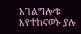አገልግሎቱ እየተከናወኑ ያሉ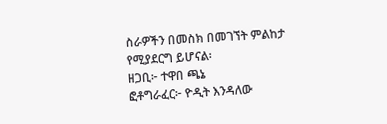ስራዎችን በመስክ በመገኘት ምልከታ የሚያደርግ ይሆናል፡
ዘጋቢ፦ ተዋበ ጫኔ
ፎቶግራፈር፦ ዮዲት እንዳለው